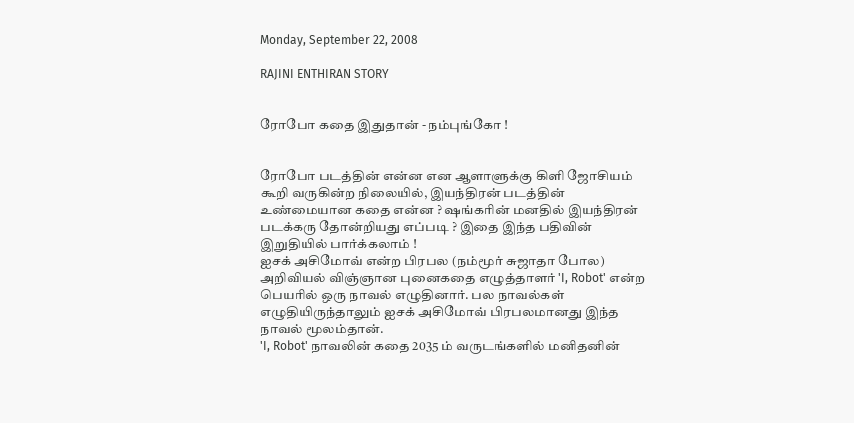Monday, September 22, 2008

RAJINI ENTHIRAN STORY


ரோபோ கதை இதுதான் - நம்புங்கோ !


ரோபோ படத்தின் என்ன என ஆளாளுக்கு கிளி ஜோசியம் கூறி வருகின்ற நிலையில், இயந்திரன் படத்தின் உண்மையான கதை என்ன ? ஷங்கரின் மனதில் இயந்திரன் படக்கரு தோன்றியது எப்படி ? இதை இந்த பதிவின் இறுதியில் பார்க்கலாம் !
ஐசக் அசிமோவ் என்ற பிரபல (நம்மூர் சுஜாதா போல) அறிவியல் விஞ்ஞான புனைகதை எழுத்தாளர் 'I, Robot' என்ற பெயரில் ஒரு நாவல் எழுதினார். பல நாவல்கள் எழுதியிருந்தாலும் ஐசக் அசிமோவ் பிரபலமானது இந்த நாவல் மூலம்தான்.
'I, Robot' நாவலின் கதை 2035 ம் வருடங்களில் மனிதனின்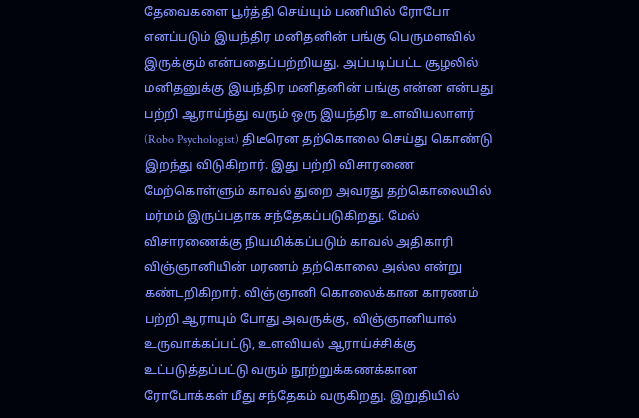தேவைகளை பூர்த்தி செய்யும் பணியில் ரோபோ எனப்படும் இயந்திர மனிதனின் பங்கு பெருமளவில் இருக்கும் என்பதைப்பற்றியது. அப்படிப்பட்ட சூழலில் மனிதனுக்கு இயந்திர மனிதனின் பங்கு என்ன என்பது பற்றி ஆராய்ந்து வரும் ஒரு இயந்திர உளவியலாளர் (Robo Psychologist) திடீரென தற்கொலை செய்து கொண்டு இறந்து விடுகிறார். இது பற்றி விசாரணை மேற்கொள்ளும் காவல் துறை அவரது தற்கொலையில் மர்மம் இருப்பதாக சந்தேகப்படுகிறது. மேல் விசாரணைக்கு நியமிக்கப்படும் காவல் அதிகாரி விஞ்ஞானியின் மரணம் தற்கொலை அல்ல என்று கண்டறிகிறார். விஞ்ஞானி கொலைக்கான காரணம் பற்றி ஆராயும் போது அவருக்கு, விஞ்ஞானியால் உருவாக்கப்பட்டு, உளவியல் ஆராய்ச்சிக்கு உட்படுத்தப்பட்டு வரும் நூற்றுக்கணக்கான ரோபோக்கள் மீது சந்தேகம் வருகிறது. இறுதியில்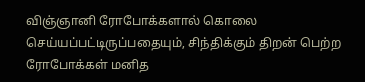விஞ்ஞானி ரோபோக்களால் கொலை செய்யப்பட்டிருப்பதையும், சிந்திக்கும் திறன் பெற்ற ரோபோக்கள் மனித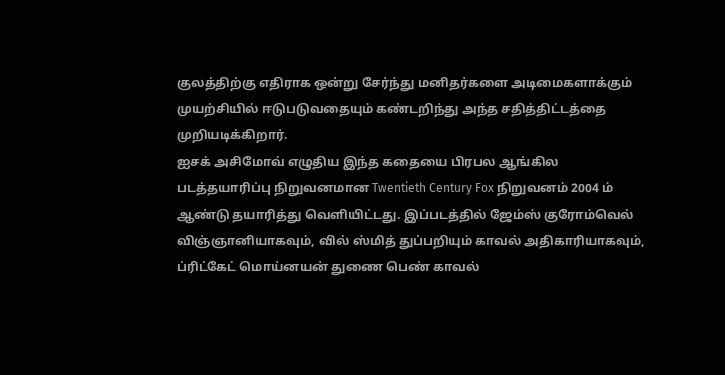குலத்திற்கு எதிராக ஒன்று சேர்ந்து மனிதர்களை அடிமைகளாக்கும் முயற்சியில் ஈடுபடுவதையும் கண்டறிந்து அந்த சதித்திட்டத்தை முறியடிக்கிறார்.
ஐசக் அசிமோவ் எழுதிய இந்த கதையை பிரபல ஆங்கில படத்தயாரிப்பு நிறுவனமான Twentieth Century Fox நிறுவனம் 2004 ம் ஆண்டு தயாரித்து வெளியிட்டது. இப்படத்தில் ஜேம்ஸ் குரோம்வெல் விஞ்ஞானியாகவும், வில் ஸ்மித் துப்பறியும் காவல் அதிகாரியாகவும், ப்ரிட்கேட் மொய்னயன் துணை பெண் காவல்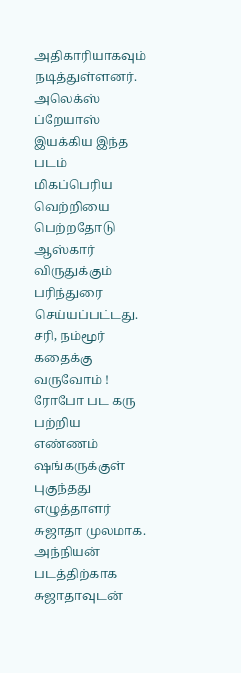அதிகாரியாகவும் நடித்துள்ளனர். அலெக்ஸ் ப்றேயாஸ் இயக்கிய இந்த படம் மிகப்பெரிய வெற்றியை பெற்றதோடு ஆஸ்கார் விருதுக்கும் பரிந்துரை செய்யப்பட்டது.
சரி, நம்மூர் கதைக்கு வருவோம் ! ரோபோ பட கரு பற்றிய எண்ணம் ஷங்கருக்குள் புகுந்தது எழுத்தாளர் சுஜாதா முலமாக. அந்நியன் படத்திற்காக சுஜாதாவுடன்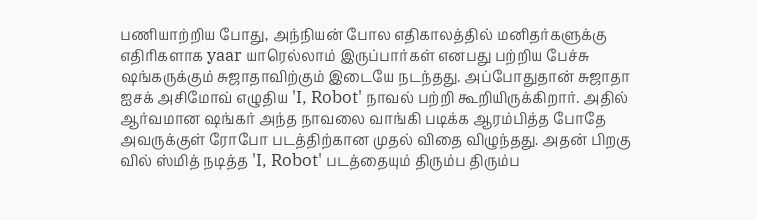பணியாற்றிய போது, அந்நியன் போல எதிகாலத்தில் மனிதர்களுக்கு எதிரிகளாக yaar யாரெல்லாம் இருப்பார்கள் எனபது பற்றிய பேச்சு ஷங்கருக்கும் சுஜாதாவிற்கும் இடையே நடந்தது. அப்போதுதான் சுஜாதா ஐசக் அசிமோவ் எழுதிய 'I, Robot' நாவல் பற்றி கூறியிருக்கிறார். அதில் ஆர்வமான ஷங்கர் அந்த நாவலை வாங்கி படிக்க ஆரம்பித்த போதே அவருக்குள் ரோபோ படத்திற்கான முதல் விதை விழுந்தது. அதன் பிறகு வில் ஸ்மித் நடித்த 'I, Robot' படத்தையும் திரும்ப திரும்ப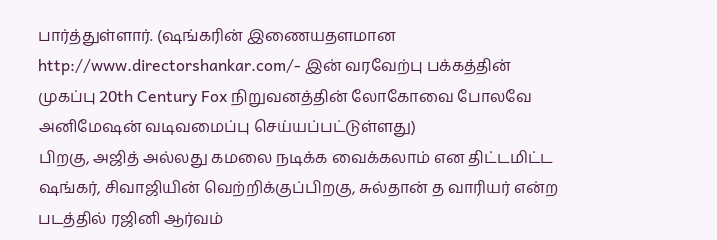பார்த்துள்ளார். (ஷங்கரின் இணையதளமான http://www.directorshankar.com/- இன் வரவேற்பு பக்கத்தின் முகப்பு 20th Century Fox நிறுவனத்தின் லோகோவை போலவே அனிமேஷன் வடிவமைப்பு செய்யப்பட்டுள்ளது)
பிறகு, அஜித் அல்லது கமலை நடிக்க வைக்கலாம் என திட்டமிட்ட ஷங்கர், சிவாஜியின் வெற்றிக்குப்பிறகு, சுல்தான் த வாரியர் என்ற படத்தில் ரஜினி ஆர்வம்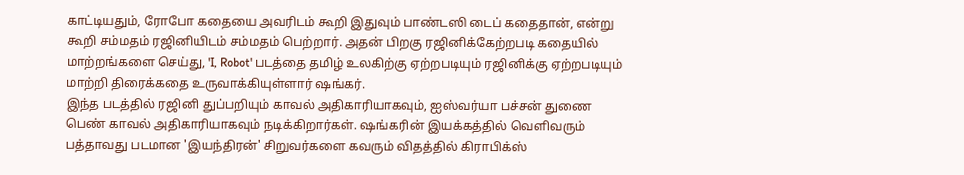காட்டியதும், ரோபோ கதையை அவரிடம் கூறி இதுவும் பாண்டஸி டைப் கதைதான், என்று கூறி சம்மதம் ரஜினியிடம் சம்மதம் பெற்றார். அதன் பிறகு ரஜினிக்கேற்றபடி கதையில் மாற்றங்களை செய்து, 'I, Robot' படத்தை தமிழ் உலகிற்கு ஏற்றபடியும் ரஜினிக்கு ஏற்றபடியும் மாற்றி திரைக்கதை உருவாக்கியுள்ளார் ஷங்கர்.
இந்த படத்தில் ரஜினி துப்பறியும் காவல் அதிகாரியாகவும், ஐஸ்வர்யா பச்சன் துணை பெண் காவல் அதிகாரியாகவும் நடிக்கிறார்கள். ஷங்கரின் இயக்கத்தில் வெளிவரும் பத்தாவது படமான 'இயந்திரன்' சிறுவர்களை கவரும் விதத்தில் கிராபிக்ஸ்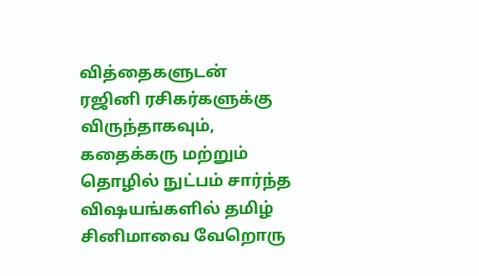வித்தைகளுடன் ரஜினி ரசிகர்களுக்கு விருந்தாகவும், கதைக்கரு மற்றும் தொழில் நுட்பம் சார்ந்த விஷயங்களில் தமிழ் சினிமாவை வேறொரு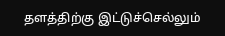தளத்திற்கு இட்டுச்செல்லும்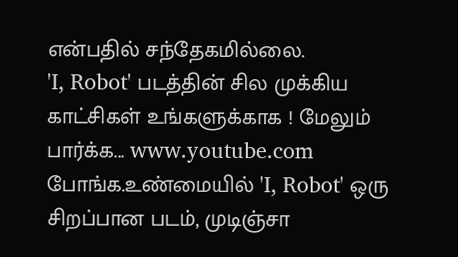என்பதில் சந்தேகமில்லை.
'I, Robot' படத்தின் சில முக்கிய காட்சிகள் உங்களுக்காக ! மேலும் பார்க்க... www.youtube.com போங்க.உண்மையில் 'I, Robot' ஒரு சிறப்பான படம், முடிஞ்சா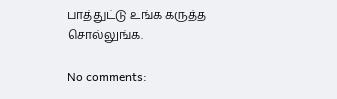பாத்துட்டு உங்க கருத்த சொல்லுங்க.

No comments: